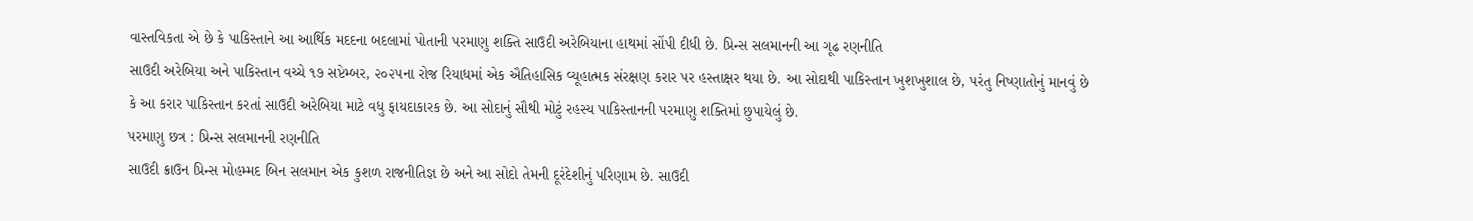વાસ્તવિકતા એ છે કે પાકિસ્તાને આ આર્થિક મદદના બદલામાં પોતાની પરમાણુ શક્તિ સાઉદી અરેબિયાના હાથમાં સોંપી દીધી છે. પ્રિન્સ સલમાનની આ ગૂઢ રણનીતિ
સાઉદી અરેબિયા અને પાકિસ્તાન વચ્ચે ૧૭ સપ્ટેમ્બર, ૨૦૨૫ના રોજ રિયાધમાં એક ઐતિહાસિક વ્યૂહાત્મક સંરક્ષણ કરાર પર હસ્તાક્ષર થયા છે. આ સોદાથી પાકિસ્તાન ખુશખુશાલ છે, પરંતુ નિષ્ણાતોનું માનવું છે કે આ કરાર પાકિસ્તાન કરતાં સાઉદી અરેબિયા માટે વધુ ફાયદાકારક છે. આ સોદાનું સૌથી મોટું રહસ્ય પાકિસ્તાનની પરમાણુ શક્તિમાં છુપાયેલું છે.
પરમાણુ છત્ર : પ્રિન્સ સલમાનની રણનીતિ
સાઉદી ક્રાઉન પ્રિન્સ મોહમ્મદ બિન સલમાન એક કુશળ રાજનીતિજ્ઞ છે અને આ સોદો તેમની દૂરંદેશીનું પરિણામ છે. સાઉદી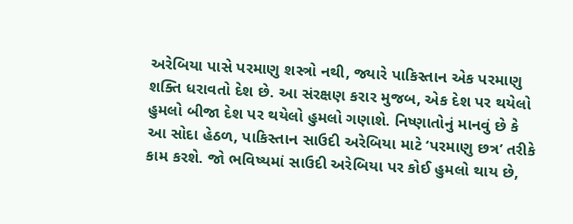અરેબિયા પાસે પરમાણુ શસ્ત્રો નથી, જ્યારે પાકિસ્તાન એક પરમાણુ શક્તિ ધરાવતો દેશ છે. આ સંરક્ષણ કરાર મુજબ, એક દેશ પર થયેલો હુમલો બીજા દેશ પર થયેલો હુમલો ગણાશે. નિષ્ણાતોનું માનવું છે કે આ સોદા હેઠળ, પાકિસ્તાન સાઉદી અરેબિયા માટે ‘પરમાણુ છત્ર’ તરીકે કામ કરશે. જો ભવિષ્યમાં સાઉદી અરેબિયા પર કોઈ હુમલો થાય છે,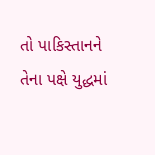તો પાકિસ્તાનને તેના પક્ષે યુદ્ધમાં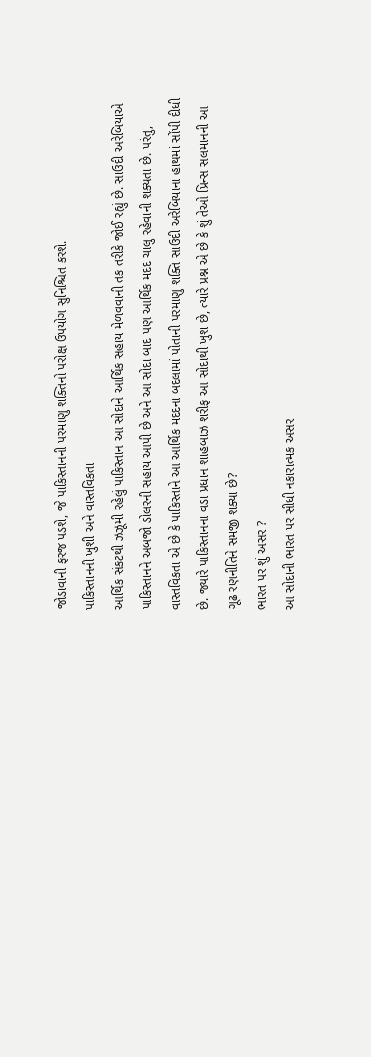જોડાવાની ફરજ પડશે, જે પાકિસ્તાનની પરમાણુ શક્તિનો પરોક્ષ ઉપયોગ સુનિશ્ચિત કરશે.
પાકિસ્તાનની ખુશી અને વાસ્તવિકતા
આર્થિક સંકટથી ઝઝૂમી રહેલું પાકિસ્તાન આ સોદાને આર્થિક સહાય મેળવવાની તક તરીકે જોઈ રહ્યું છે. સાઉદી અરેબિયાએ પાકિસ્તાનને અબજો ડોલરની સહાય આપી છે અને આ સોદા બાદ પણ આર્થિક મદદ ચાલુ રહેવાની શક્યતા છે. પરંતુ, વાસ્તવિકતા એ છે કે પાકિસ્તાને આ આર્થિક મદદના બદલામાં પોતાની પરમાણુ શક્તિ સાઉદી અરેબિયાના હાથમાં સોંપી દીધી છે. જ્યારે પાકિસ્તાનના વડા પ્રધાન શાહબાઝ શરીફ આ સોદાથી ખુશ છે, ત્યારે પ્રશ્ન એ છે કે શું તેઓ પ્રિન્સ સલમાનની આ ગૂઢ રણનીતિને સમજી શક્યા છે?
ભારત પર શું અસર ?
આ સોદાની ભારત પર સીધી નકારાત્મક અસર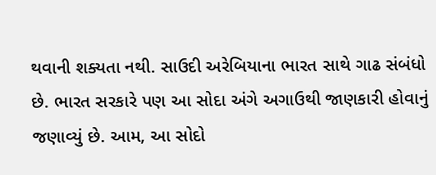થવાની શક્યતા નથી. સાઉદી અરેબિયાના ભારત સાથે ગાઢ સંબંધો છે. ભારત સરકારે પણ આ સોદા અંગે અગાઉથી જાણકારી હોવાનું જણાવ્યું છે. આમ, આ સોદો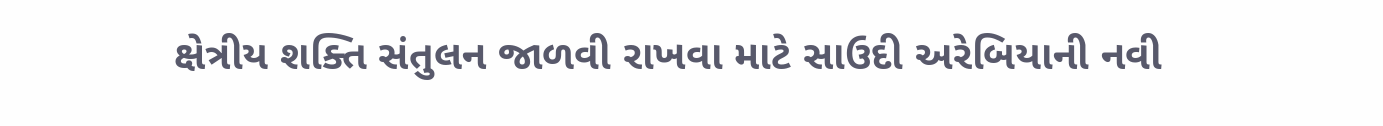ક્ષેત્રીય શક્તિ સંતુલન જાળવી રાખવા માટે સાઉદી અરેબિયાની નવી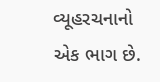વ્યૂહરચનાનો એક ભાગ છે.